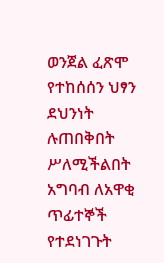ወንጀል ፈጽሞ የተከሰሰን ህፃን ደህንነት ሉጠበቅበት ሥለሚችልበት አግባብ ለአዋቂ ጥፊተኞች የተደነገጉት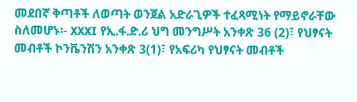መደበኛ ቅጣቶች ለወጣት ወንጀል አድራጊዎች ተፈጻሚነት የማይኖራቸው ስለመሆኑ፡- XXXI የኢ.ፋ.ድ.ሪ ህግ መንግሥት አንቀጽ 36 (2)፣ የህፃናት መብቶች ኮንቬንሽን አንቀጽ 3(1)፣ የአፍሪካ የህፃናት መብቶች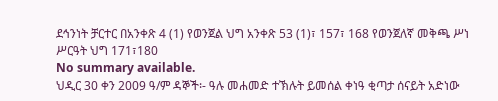ደኅንነት ቻርተር በአንቀጽ 4 (1) የወንጀል ህግ አንቀጽ 53 (1)፣ 157፣ 168 የወንጀለኛ መቅጫ ሥነ ሥርዓት ህግ 171፣180
No summary available.
ህዲር 30 ቀን 2009 ዓ/ም ዳኞች፡- ዓሉ መሐመድ ተኽሉት ይመሰል ቀነዓ ቂጣታ ሰናይት አድነው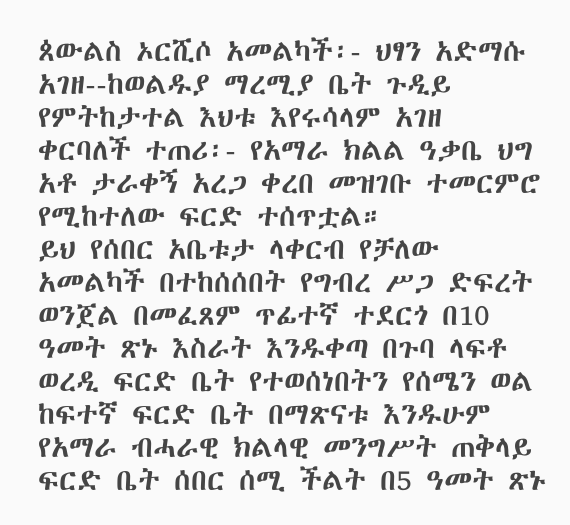ጰውልስ ኦርሺሶ አመልካች፡- ህፃን አድማሱ አገዘ--ከወልዱያ ማረሚያ ቤት ጉዲይ የምትከታተል እህቱ እየሩሳላም አገዘ ቀርባለች ተጠሪ፡- የአማራ ክልል ዓቃቤ ህግ አቶ ታራቀኝ አረጋ ቀረበ መዝገቡ ተመርምሮ የሚከተለው ፍርድ ተሰጥቷል።
ይህ የሰበር አቤቱታ ላቀርብ የቻለው አመልካች በተከሰሰበት የግብረ ሥጋ ድፍረት ወንጀል በመፈጸም ጥፊተኛ ተደርጎ በ10 ዓመት ጽኑ እስራት እንዱቀጣ በጉባ ላፍቶ ወረዲ ፍርድ ቤት የተወሰነበትን የሰሜን ወል ከፍተኛ ፍርድ ቤት በማጽናቱ እንዱሁም የአማራ ብሓራዊ ክልላዊ መንግሥት ጠቅላይ ፍርድ ቤት ሰበር ሰሚ ችልት በ5 ዓመት ጽኑ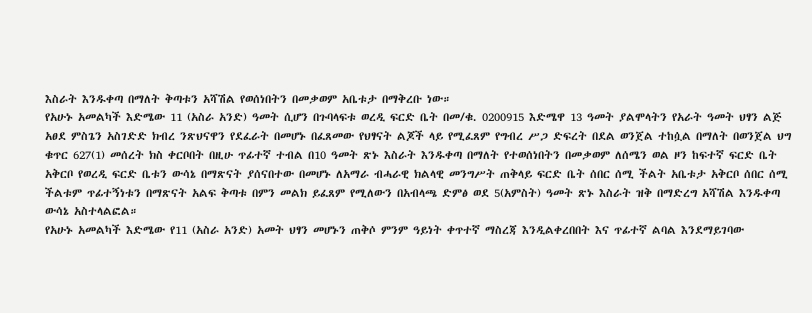እስራት እንዱቀጣ በማለት ቅጣቱን አሻሽል የወሰነበትን በመቃወም አቤቱታ በማቅረቡ ነው።
የአሁኑ አመልካች እድሜው 11 (አስራ አንድ) ዓመት ሲሆን በጉባላፍቱ ወረዲ ፍርድ ቤት በመ/ቁ. 0200915 እድሜዋ 13 ዓመት ያልሞላትን የአራት ዓመት ህፃን ልጅ አፀደ ምስጌን አስገድድ ክብረ ንጽህናዋን የደፈራት በመሆኑ በፈጸመው የህፃናት ልጆች ላይ የሚፈጸም የግብረ ሥጋ ድፍረት በደል ወንጀል ተከሷል በማለት በወንጀል ህግ ቁጥር 627(1) መሰረት ክስ ቀርቦበት በዚሁ ጥፊተኛ ተብል በ10 ዓመት ጽኑ እስራት እንዱቀጣ በማለት የተወሰነበትን በመቃወም ለሰሜን ወል ዞን ከፍተኛ ፍርድ ቤት አቅርቦ የወረዲ ፍርድ ቤቱን ውሳኔ በማጽናት ያሰናበተው በመሆኑ ለአማራ ብሓራዊ ክልላዊ መንግሥት ጠቅላይ ፍርድ ቤት ሰበር ሰሚ ችልት አቤቱታ አቅርቦ ሰበር ሰሚ ችልቱም ጥፊተኝነቱን በማጽናት አልፍ ቅጣቱ በምን መልክ ይፈጸም የሚለውን በአብላጫ ድምፅ ወደ 5(አምስት) ዓመት ጽኑ እስራት ዝቅ በማድረግ አሻሽል እንዱቀጣ ውሳኔ አስተላልፎል።
የአሁኑ አመልካች እድሜው የ11 (አስራ አንድ) አመት ህፃን መሆኑን ጠቅሶ ምንም ዓይነት ቀጥተኛ ማስረጃ እንዲልቀረበበት እና ጥፊተኛ ልባል እንደማይገባው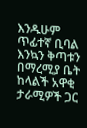እንዱሁም ጥፊተኛ ቢባል እንኳን ቅጣቱን በማረሚያ ቤት ከላልች አዋቂ ታራሚዎች ጋር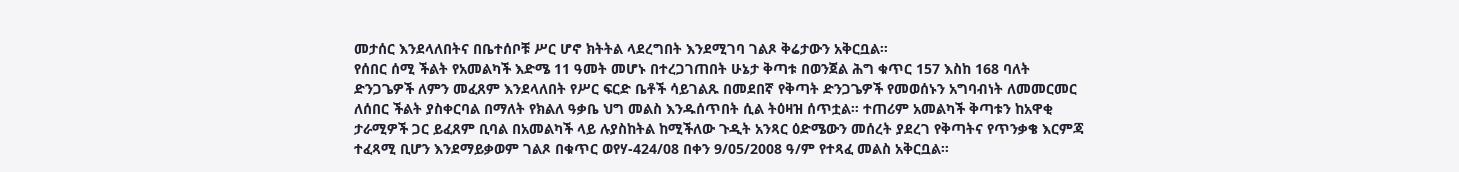መታሰር እንደላለበትና በቤተሰቦቹ ሥር ሆኖ ክትትል ላደረግበት እንደሚገባ ገልጾ ቅሬታውን አቅርቧል።
የሰበር ሰሚ ችልት የአመልካች እድሜ 11 ዓመት መሆኑ በተረጋገጠበት ሁኔታ ቅጣቱ በወንጀል ሕግ ቁጥር 157 እስከ 168 ባለት ድንጋጌዎች ለምን መፈጸም እንደላለበት የሥር ፍርድ ቤቶች ሳይገልጹ በመደበኛ የቅጣት ድንጋጌዎች የመወሰኑን አግባብነት ለመመርመር ለሰበር ችልት ያስቀርባል በማለት የክልለ ዓቃቤ ህግ መልስ እንዱሰጥበት ሲል ትዕዛዝ ሰጥቷል። ተጠሪም አመልካች ቅጣቱን ከአዋቂ ታራሚዎች ጋር ይፈጸም ቢባል በአመልካች ላይ ሉያስከትል ከሚችለው ጉዲት አንጻር ዕድሜውን መሰረት ያደረገ የቅጣትና የጥንቃቄ እርምጃ ተፈጻሚ ቢሆን እንደማይቃወም ገልጾ በቁጥር ወየሃ-424/08 በቀን 9/05/2008 ዓ/ም የተጻፈ መልስ አቅርቧል።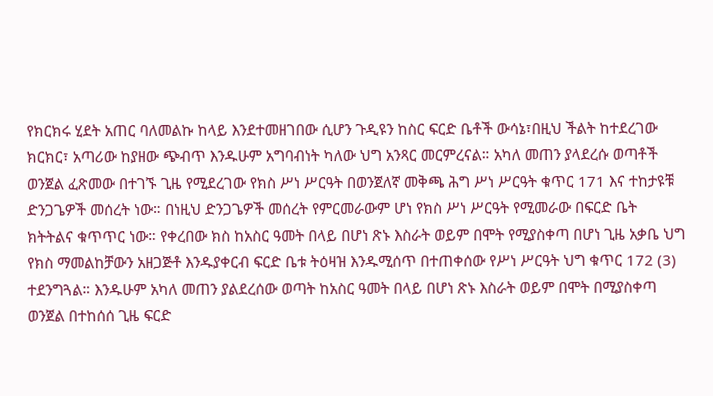የክርክሩ ሂደት አጠር ባለመልኩ ከላይ እንደተመዘገበው ሲሆን ጉዲዩን ከስር ፍርድ ቤቶች ውሳኔ፣በዚህ ችልት ከተደረገው ክርክር፣ አጣሪው ከያዘው ጭብጥ እንዱሁም አግባብነት ካለው ህግ አንጻር መርምረናል። አካለ መጠን ያላደረሱ ወጣቶች ወንጀል ፈጽመው በተገኙ ጊዜ የሚደረገው የክስ ሥነ ሥርዓት በወንጀለኛ መቅጫ ሕግ ሥነ ሥርዓት ቁጥር 171 እና ተከታዩቹ ድንጋጌዎች መሰረት ነው። በነዚህ ድንጋጌዎች መሰረት የምርመራውም ሆነ የክስ ሥነ ሥርዓት የሚመራው በፍርድ ቤት ክትትልና ቁጥጥር ነው። የቀረበው ክስ ከአስር ዓመት በላይ በሆነ ጽኑ እስራት ወይም በሞት የሚያስቀጣ በሆነ ጊዜ አቃቤ ህግ የክስ ማመልከቻውን አዘጋጅቶ እንዱያቀርብ ፍርድ ቤቱ ትዕዛዝ እንዱሚሰጥ በተጠቀሰው የሥነ ሥርዓት ህግ ቁጥር 172 (3) ተደንግጓል። እንዱሁም አካለ መጠን ያልደረሰው ወጣት ከአስር ዓመት በላይ በሆነ ጽኑ እስራት ወይም በሞት በሚያስቀጣ ወንጀል በተከሰሰ ጊዜ ፍርድ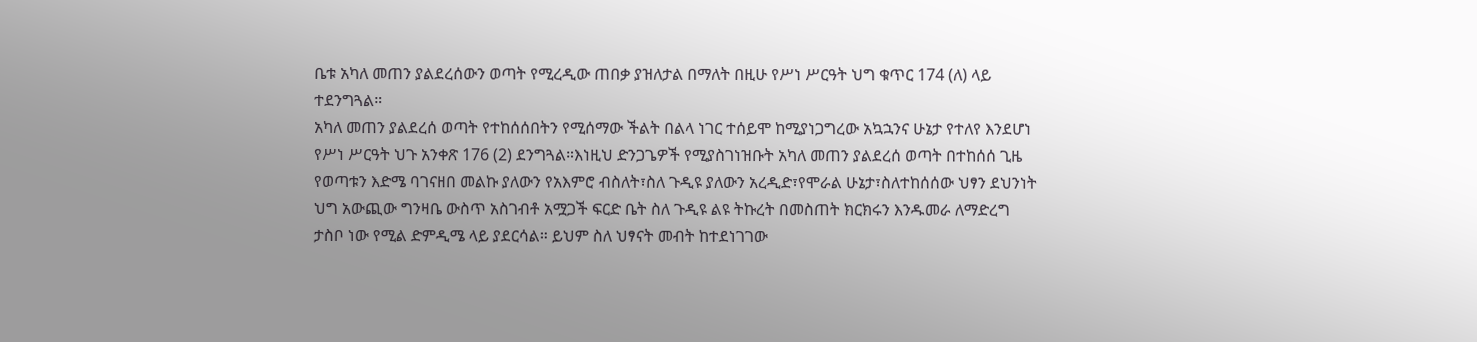ቤቱ አካለ መጠን ያልደረሰውን ወጣት የሚረዲው ጠበቃ ያዝለታል በማለት በዚሁ የሥነ ሥርዓት ህግ ቁጥር 174 (ለ) ላይ ተደንግጓል።
አካለ መጠን ያልደረሰ ወጣት የተከሰሰበትን የሚሰማው ችልት በልላ ነገር ተሰይሞ ከሚያነጋግረው አኳኋንና ሁኔታ የተለየ እንደሆነ የሥነ ሥርዓት ህጉ አንቀጽ 176 (2) ደንግጓል።እነዚህ ድንጋጌዎች የሚያስገነዝቡት አካለ መጠን ያልደረሰ ወጣት በተከሰሰ ጊዜ የወጣቱን እድሜ ባገናዘበ መልኩ ያለውን የአእምሮ ብስለት፣ስለ ጉዲዩ ያለውን አረዲድ፣የሞራል ሁኔታ፣ስለተከሰሰው ህፃን ደህንነት ህግ አውጪው ግንዛቤ ውስጥ አስገብቶ አሟጋች ፍርድ ቤት ስለ ጉዲዩ ልዩ ትኩረት በመስጠት ክርክሩን እንዱመራ ለማድረግ ታስቦ ነው የሚል ድምዲሜ ላይ ያደርሳል። ይህም ስለ ህፃናት መብት ከተደነገገው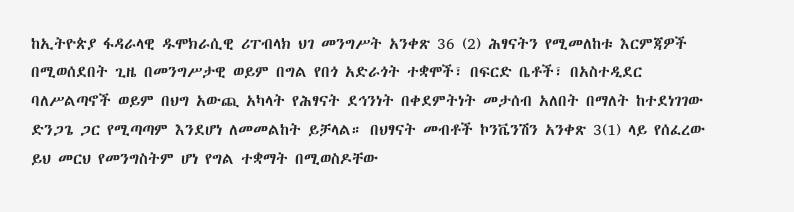ከኢትዮጵያ ፋዳራላዊ ዱሞክራሲዊ ሪፐብላክ ህገ መንግሥት አንቀጽ 36 (2) ሕፃናትን የሚመለከቱ እርምጃዎች በሚወሰደበት ጊዜ በመንግሥታዊ ወይም በግል የበጎ አድራጎት ተቋሞች፣ በፍርድ ቤቶች፣ በአስተዲደር ባለሥልጣኖች ወይም በህግ አውጪ አካላት የሕፃናት ደኅንነት በቀደምትነት መታሰብ አለበት በማለት ከተደነገገው ድንጋጌ ጋር የሚጣጣም እንደሆነ ለመመልከት ይቻላል። በህፃናት መብቶች ኮንቬንሽን አንቀጽ 3(1) ላይ የሰፈረው ይህ መርህ የመንግስትም ሆነ የግል ተቋማት በሚወስዶቸው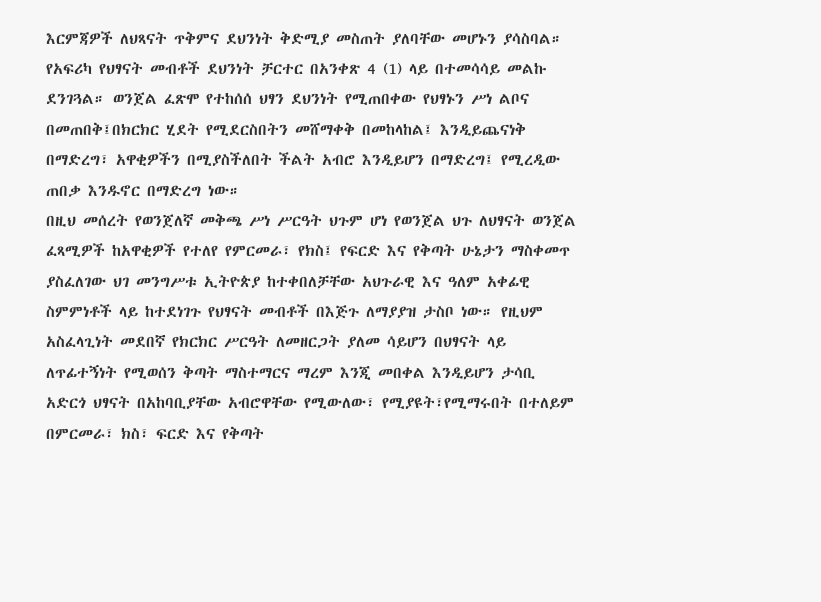እርምጃዎች ለህጻናት ጥቅምና ደህንነት ቅድሚያ መስጠት ያለባቸው መሆኑን ያሳስባል። የአፍሪካ የህፃናት መብቶች ደህንነት ቻርተር በአንቀጽ 4 (1) ላይ በተመሳሳይ መልኩ ደንገጓል። ወንጀል ፈጽሞ የተከሰሰ ህፃን ደህንነት የሚጠበቀው የህፃኑን ሥነ ልቦና በመጠበቅ፤በክርክር ሂደት የሚደርስበትን መሸማቀቅ በመከላከል፤ እንዲይጨናነቅ በማድረግ፣ አዋቂዎችን በሚያስችለበት ችልት አብሮ እንዲይሆን በማድረግ፤ የሚረዲው ጠበቃ እንዱኖር በማድረግ ነው።
በዚህ መሰረት የወንጀለኛ መቅጫ ሥነ ሥርዓት ህጉም ሆነ የወንጀል ህጉ ለህፃናት ወንጀል ፈጻሚዎች ከአዋቂዎች የተለየ የምርመራ፣ የክስ፤ የፍርድ እና የቅጣት ሁኔታን ማስቀመጥ ያስፈለገው ህገ መንግሥቱ ኢትዮጵያ ከተቀበለቻቸው አህጉራዊ እና ዓለም አቀፊዊ ስምምነቶች ላይ ከተደነገጉ የህፃናት መብቶች በእጅጉ ለማያያዝ ታስቦ ነው። የዚህም አስፈላጊነት መደበኛ የክርክር ሥርዓት ለመዘርጋት ያለመ ሳይሆን በህፃናት ላይ ለጥፊተኝነት የሚወሰን ቅጣት ማስተማርና ማረም እንጂ መበቀል እንዲይሆን ታሳቢ አድርጎ ህፃናት በአከባቢያቸው አብሮዋቸው የሚውለው፣ የሚያዩት፣የሚማሩበት በተለይም በምርመራ፣ ክስ፣ ፍርድ እና የቅጣት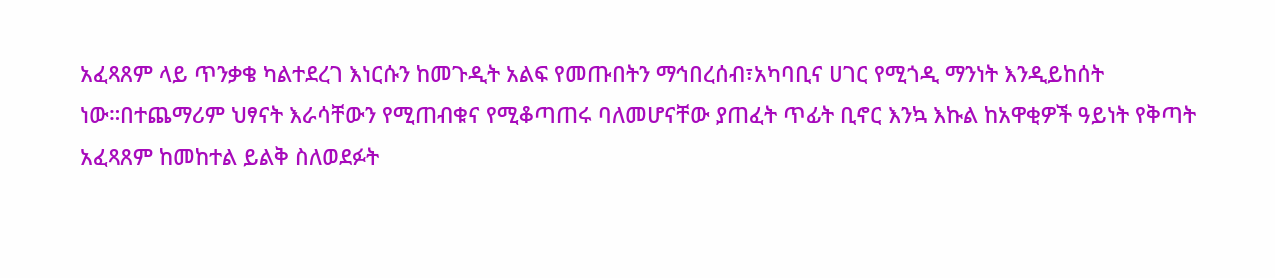አፈጻጸም ላይ ጥንቃቄ ካልተደረገ እነርሱን ከመጉዲት አልፍ የመጡበትን ማኅበረሰብ፣አካባቢና ሀገር የሚጎዲ ማንነት እንዲይከሰት ነው።በተጨማሪም ህፃናት እራሳቸውን የሚጠብቁና የሚቆጣጠሩ ባለመሆናቸው ያጠፈት ጥፊት ቢኖር እንኳ እኩል ከአዋቂዎች ዓይነት የቅጣት አፈጻጸም ከመከተል ይልቅ ስለወደፉት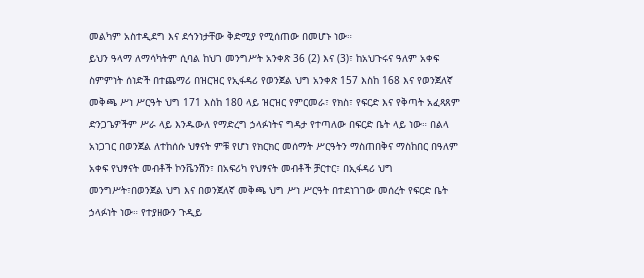መልካም አስተዲደግ እና ደኅንነታቸው ቅድሚያ የሚሰጠው በመሆኑ ነው።
ይህን ዓላማ ለማሳካትም ሲባል ከህገ መንግሥት አንቀጽ 36 (2) እና (3)፣ ከአህጉሩና ዓለም አቀፍ ስምምነት ሰነድች በተጨማሪ በዝርዝር የኢፋዳሪ የወንጀል ህግ አንቀጽ 157 እስከ 168 እና የወንጀለኛ መቅጫ ሥነ ሥርዓት ህግ 171 እስከ 180 ላይ ዝርዝር የምርመራ፣ የክስ፣ የፍርድ እና የቅጣት አፈጻጸም ድንጋጌዎችም ሥራ ላይ እንዱውለ የማድረግ ኃላፉነትና ግዳታ የተጣለው በፍርድ ቤት ላይ ነው። በልላ አነጋገር በወንጀል ለተከሰሱ ህፃናት ምቹ የሆነ የክርክር መሰማት ሥርዓትን ማስጠበቅና ማስከበር በዓለም አቀፍ የህፃናት መብቶች ኮንቬንሽን፣ በአፍሪካ የህፃናት መብቶች ቻርተር፣ በኢፋዳሪ ህግ መንግሥት፣በወንጀል ህግ እና በወንጀለኛ መቅጫ ህግ ሥነ ሥርዓት በተደነገገው መሰረት የፍርድ ቤት ኃላፉነት ነው። የተያዘውን ጉዲይ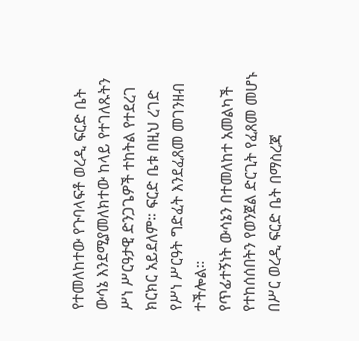የተመለከተው የጉባላፍቶ ወረዲ ፍርድ ቤት ውሳኔ እንደሚያመለክተው ከላይ የተገለጹትን ሥነ ሥርዓታዊ ድንጋጌዎች ተከትል የተደረገ ክርክር አይደለም። ፍርድ ቤቱ በዚህ ረገድ የሥነ ሥርዓት ግድፈት እንደፈጸመ መገንዘብ ተችሎል።
የጥፊተኝነት ውሳኔን በተመለከተ አመልካች የተከሰሰበትን የወንጀል ድርጊት የፈጸመ መሆኑ በሥር ወረዲ ፍርድ ቤት በማስረጃ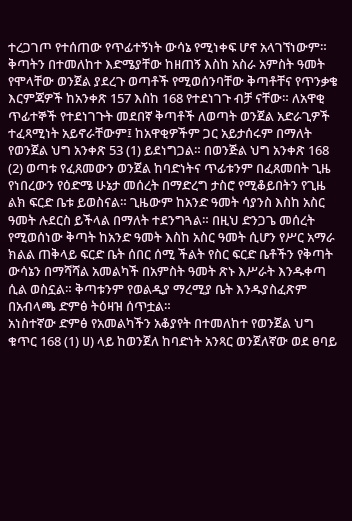ተረጋገጦ የተሰጠው የጥፊተኝነት ውሳኔ የሚነቀፍ ሆኖ አላገኘነውም።
ቅጣትን በተመለከተ እድሜያቸው ከዘጠኝ እስከ አስራ አምስት ዓመት የሞላቸው ወንጀል ያደረጉ ወጣቶች የሚወሰንባቸው ቅጣቶቸና የጥንቃቄ እርምጃዎች ከአንቀጽ 157 እስከ 168 የተደነገጉ ብቻ ናቸው። ለአዋቂ ጥፊተኞች የተደነገጉት መደበኛ ቅጣቶች ለወጣት ወንጀል አድራጊዎች ተፈጻሚነት አይኖራቸውም፤ ከአዋቂዎችም ጋር አይታሰሩም በማለት የወንጀል ህግ አንቀጽ 53 (1) ይደነግጋል። በወንጅል ህግ አንቀጽ 168 (2) ወጣቱ የፈጸመውን ወንጀል ከባድነትና ጥፊቱንም በፈጸመበት ጊዜ የነበረውን የዕድሜ ሁኔታ መሰረት በማድረግ ታስሮ የሚቆይበትን የጊዜ ልክ ፍርድ ቤቱ ይወስናል። ጊዜውም ከአንድ ዓመት ሳያንስ እስከ አስር ዓመት ሉደርስ ይችላል በማለት ተደንግጓል። በዚህ ድንጋጌ መሰረት የሚወሰነው ቅጣት ከአንድ ዓመት እስከ አስር ዓመት ሲሆን የሥር አማራ ክልል ጠቅላይ ፍርድ ቤት ሰበር ሰሚ ችልት የስር ፍርድ ቤቶችን የቅጣት ውሳኔን በማሻሻል አመልካች በአምስት ዓመት ጽኑ እሥራት እንዱቀጣ ሲል ወስኗል። ቅጣቱንም የወልዲያ ማረሚያ ቤት እንዱያስፈጽም በአብላጫ ድምፅ ትዕዛዝ ሰጥቷል።
አነስተኛው ድምፅ የአመልካችን አቆያየት በተመለከተ የወንጀል ህግ ቁጥር 168 (1) ሀ) ላይ ከወንጀለ ከባድነት አንጻር ወንጀለኛው ወደ ፀባይ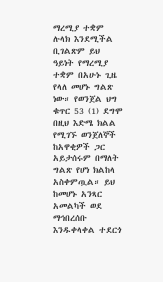ማረሚያ ተቋም ሉላክ እንደሚችል ቢገልጽም ይህ ዓይነት የማረሚያ ተቋም በአሁኑ ጊዜ የላለ መሆኑ ግልጽ ነው። የወንጀል ህግ ቁጥር 53 (1) ደግሞ በዚህ እድሜ ክልል የሚገኙ ወንጀለኞች ከአዋቂዎች ጋር አይታሰሩም በማለት ግልጽ የሆነ ክልከላ አስቀምጧል። ይህ ከመሆኑ አንጻር አመልካች ወደ ማኅበረሰቡ እንዱቀላቀል ተደርጎ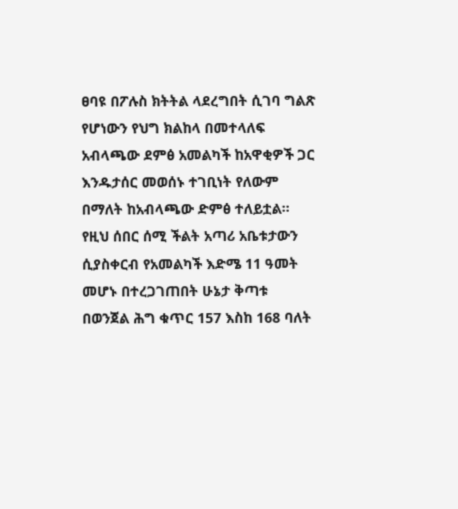ፀባዩ በፖሉስ ክትትል ላደረግበት ሲገባ ግልጽ የሆነውን የህግ ክልከላ በመተላለፍ አብላጫው ደምፅ አመልካች ከአዋቂዎች ጋር እንዱታሰር መወሰኑ ተገቢነት የለውም በማለት ከአብላጫው ድምፅ ተለይቷል።
የዚህ ሰበር ሰሚ ችልት አጣሪ አቤቱታውን ሲያስቀርብ የአመልካች እድሜ 11 ዓመት መሆኑ በተረጋገጠበት ሁኔታ ቅጣቱ በወንጀል ሕግ ቁጥር 157 እስከ 168 ባለት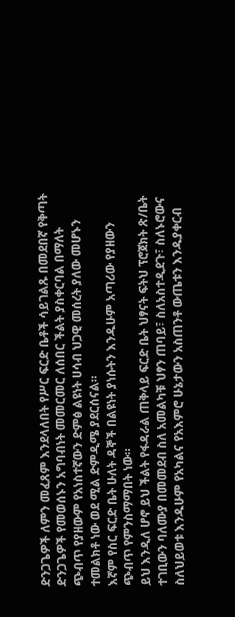ድንጋጌዎች ለምን መፈጸም እንደላለበት የሥር ፍርድ ቤቶች ሳይገልጹ በመደበኛ የቅጣት ድንጋጌዎች የመወሰኑን አግባብነት መመርመር ለሰበር ችልት ያስቀርባል በማለት ጭብጥ የያዘውም የአነስተኛውን ድምፅ ልዩነት ሀሳብ ህጋዊ መሰረት ያለው መሆኑን ተመልክቶ ነው ወደ ሚል ድምዲሜ ያደርሰናል።
እኛም የስር ፍርድ ቤት ሁለት ዳኞች በልዩነት ያነሱትን እንዱሁም አጣሪው የያዘውን ጭብጥ የምንስማማበት ነው።
ይህ እንዲለ ሆኖ ይህ ችልት የፋዳራል ጠቅላይ ፍርድ ቤት ህፃናት ፍትህ ፕሮጀክት ጽ/ቤት ተገቢውን ባለሙያ በመመደብ ስለ አመልካቹ ህፃን ጠባይ፣ ስለአስተዲደጉ፣ ስለኑሮውና ስለህይወቱ እንዱሁም የአካልና የአእምሮ ሁኔታውን አስጠንቶ ውጤቱን እንዱያቀርብ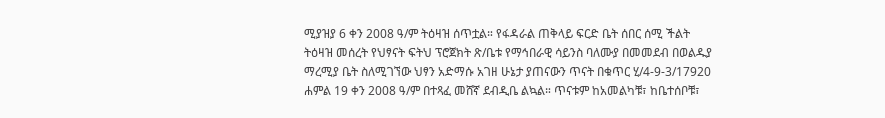ሚያዝያ 6 ቀን 2008 ዓ/ም ትዕዛዝ ሰጥቷል። የፋዳራል ጠቅላይ ፍርድ ቤት ሰበር ሰሚ ችልት ትዕዛዝ መሰረት የህፃናት ፍትህ ፕሮጀክት ጽ/ቤቱ የማኅበራዊ ሳይንስ ባለሙያ በመመደብ በወልዱያ ማረሚያ ቤት ስለሚገኘው ህፃን አድማሱ አገዘ ሁኔታ ያጠናውን ጥናት በቁጥር ሂ/4-9-3/17920 ሐምል 19 ቀን 2008 ዓ/ም በተጻፈ መሸኛ ደብዲቤ ልኳል። ጥናቱም ከአመልካቹ፣ ከቤተሰቦቹ፣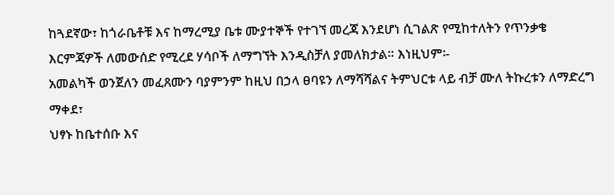ከጓደኛው፣ ከጎራቤቶቹ እና ከማረሚያ ቤቱ ሙያተኞች የተገኘ መረጃ እንደሆነ ሲገልጽ የሚከተለትን የጥንቃቄ እርምጃዎች ለመውሰድ የሚረደ ሃሳቦች ለማግኘት እንዲስቻለ ያመለክታል። እነዚህም፡-
አመልካች ወንጀለን መፈጸሙን ባያምንም ከዚህ በኃላ ፀባዩን ለማሻሻልና ትምህርቱ ላይ ብቻ ሙለ ትኩረቱን ለማድረግ ማቀደ፣
ህፃኑ ከቤተሰቡ እና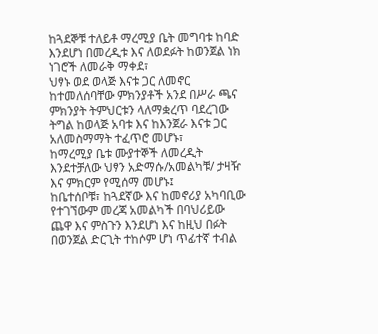ከጓደኞቹ ተለይቶ ማረሚያ ቤት መግባቱ ከባድ እንደሆነ በመረዲቱ እና ለወደፉት ከወንጀል ነክ ነገሮች ለመራቅ ማቀደ፣
ህፃኑ ወደ ወላጅ እናቱ ጋር ለመኖር ከተመለሰባቸው ምክንያቶች አንደ በሥራ ጫና ምክንያት ትምህርቱን ላለማቋረጥ ባደረገው ትግል ከወላጅ አባቱ እና ከእንጀራ እናቱ ጋር አለመስማማት ተፈጥሮ መሆኑ፣
ከማረሚያ ቤቱ ሙያተኞች ለመረዲት እንደተቻለው ህፃን አድማሱ/አመልካቹ/ ታዛዥ እና ምክርም የሚሰማ መሆኑ፤
ከቤተሰቦቹ፣ ከጓደኛው እና ከመኖሪያ አካባቢው የተገኘውም መረጃ አመልካች በባህሪይው ጨዋ እና ምስጉን እንደሆነ እና ከዚህ በፉት በወንጀል ድርጊት ተከሶም ሆነ ጥፊተኛ ተብል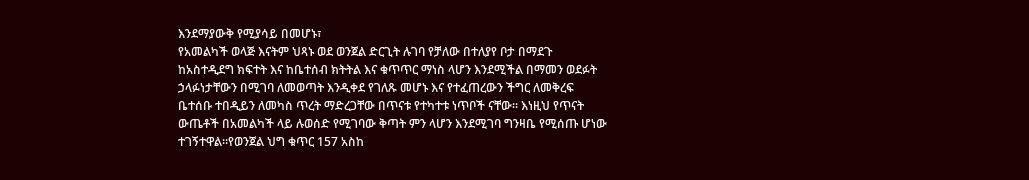እንደማያውቅ የሚያሳይ በመሆኑ፣
የአመልካች ወላጅ እናትም ህጻኑ ወደ ወንጀል ድርጊት ሉገባ የቻለው በተለያየ ቦታ በማደጉ ከአስተዲደግ ክፍተት እና ከቤተሰብ ክትትል እና ቁጥጥር ማነስ ላሆን እንደሚችል በማመን ወደፉት ኃላፉነታቸውን በሚገባ ለመወጣት እንዲቀደ የገለጹ መሆኑ እና የተፈጠረውን ችግር ለመቅረፍ ቤተሰቡ ተበዲይን ለመካስ ጥረት ማድረጋቸው በጥናቱ የተካተቱ ነጥቦች ናቸው። እነዚህ የጥናት ውጤቶች በአመልካች ላይ ሉወሰድ የሚገባው ቅጣት ምን ላሆን እንደሚገባ ግንዛቤ የሚሰጡ ሆነው ተገኝተዋል።የወንጀል ህግ ቁጥር 157 አስከ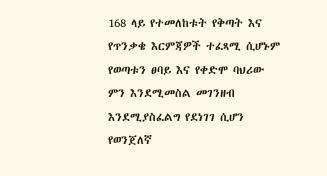168 ላይ የተመለከቱት የቅጣት እና የጥንቃቄ እርምጃዎች ተፈጻሚ ሲሆኑም የወጣቱን ፀባይ እና የቀድሞ ባህሪው ምን እንደሚመስል መገንዘብ እንደሚያስፈልግ የደነገገ ሲሆን የወንጀለኛ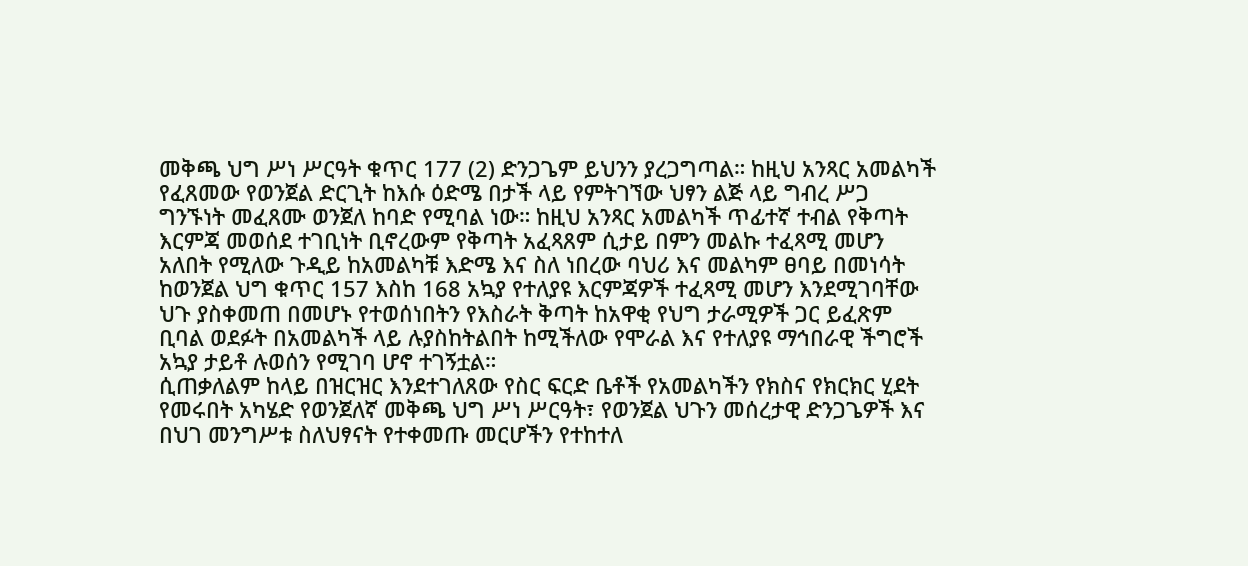መቅጫ ህግ ሥነ ሥርዓት ቁጥር 177 (2) ድንጋጌም ይህንን ያረጋግጣል። ከዚህ አንጻር አመልካች የፈጸመው የወንጀል ድርጊት ከእሱ ዕድሜ በታች ላይ የምትገኘው ህፃን ልጅ ላይ ግብረ ሥጋ ግንኙነት መፈጸሙ ወንጀለ ከባድ የሚባል ነው። ከዚህ አንጻር አመልካች ጥፊተኛ ተብል የቅጣት እርምጃ መወሰደ ተገቢነት ቢኖረውም የቅጣት አፈጻጸም ሲታይ በምን መልኩ ተፈጻሚ መሆን አለበት የሚለው ጉዲይ ከአመልካቹ እድሜ እና ስለ ነበረው ባህሪ እና መልካም ፀባይ በመነሳት ከወንጀል ህግ ቁጥር 157 እስከ 168 አኳያ የተለያዩ እርምጃዎች ተፈጻሚ መሆን እንደሚገባቸው ህጉ ያስቀመጠ በመሆኑ የተወሰነበትን የእስራት ቅጣት ከአዋቂ የህግ ታራሚዎች ጋር ይፈጽም ቢባል ወደፉት በአመልካች ላይ ሉያስከትልበት ከሚችለው የሞራል እና የተለያዩ ማኅበራዊ ችግሮች አኳያ ታይቶ ሉወሰን የሚገባ ሆኖ ተገኝቷል።
ሲጠቃለልም ከላይ በዝርዝር እንደተገለጸው የስር ፍርድ ቤቶች የአመልካችን የክስና የክርክር ሂደት የመሩበት አካሄድ የወንጀለኛ መቅጫ ህግ ሥነ ሥርዓት፣ የወንጀል ህጉን መሰረታዊ ድንጋጌዎች እና በህገ መንግሥቱ ስለህፃናት የተቀመጡ መርሆችን የተከተለ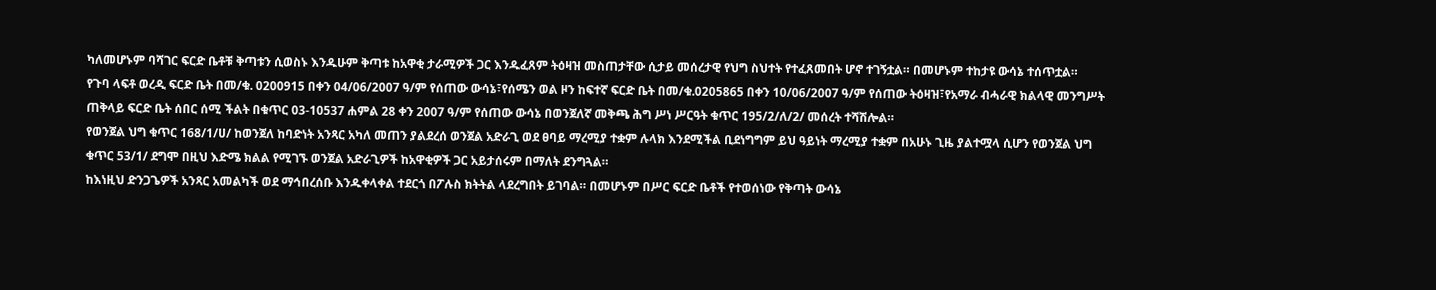ካለመሆኑም ባሻገር ፍርድ ቤቶቹ ቅጣቱን ሲወስኑ እንዱሁም ቅጣቱ ከአዋቂ ታራሚዎች ጋር እንዱፈጸም ትዕዛዝ መስጠታቸው ሲታይ መሰረታዊ የህግ ስህተት የተፈጸመበት ሆኖ ተገኝቷል። በመሆኑም ተከታዩ ውሳኔ ተሰጥቷል።
የጉባ ላፍቶ ወረዲ ፍርድ ቤት በመ/ቁ. 0200915 በቀን 04/06/2007 ዓ/ም የሰጠው ውሳኔ፣የሰሜን ወል ዞን ከፍተኛ ፍርድ ቤት በመ/ቁ.0205865 በቀን 10/06/2007 ዓ/ም የሰጠው ትዕዛዝ፣የአማራ ብሓራዊ ክልላዊ መንግሥት ጠቅላይ ፍርድ ቤት ሰበር ሰሚ ችልት በቁጥር 03-10537 ሐምል 28 ቀን 2007 ዓ/ም የሰጠው ውሳኔ በወንጀለኛ መቅጫ ሕግ ሥነ ሥርዓት ቁጥር 195/2/ለ/2/ መሰረት ተሻሽሎል።
የወንጀል ህግ ቁጥር 168/1/ሀ/ ከወንጀለ ከባድነት አንጻር አካለ መጠን ያልደረሰ ወንጀል አድራጊ ወደ ፀባይ ማረሚያ ተቋም ሉላክ እንደሚችል ቢደነግግም ይህ ዓይነት ማረሚያ ተቋም በአሁኑ ጊዜ ያልተሟላ ሲሆን የወንጀል ህግ ቁጥር 53/1/ ደግሞ በዚህ እድሜ ክልል የሚገኙ ወንጀል አድራጊዎች ከአዋቂዎች ጋር አይታሰሩም በማለት ደንግጓል።
ከእነዚህ ድንጋጌዎች አንጻር አመልካች ወደ ማኅበረሰቡ እንዱቀላቀል ተደርጎ በፖሉስ ክትትል ላደረግበት ይገባል። በመሆኑም በሥር ፍርድ ቤቶች የተወሰነው የቅጣት ውሳኔ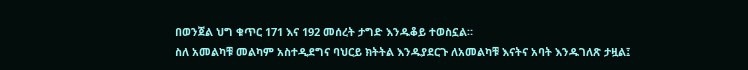በወንጀል ህግ ቁጥር 171 እና 192 መሰረት ታግድ እንዱቆይ ተወስኗል።
ስለ አመልካቹ መልካም አስተዲደግና ባህርይ ክትትል እንዱያደርጉ ለአመልካቹ እናትና አባት እንዱገለጽ ታዟል፤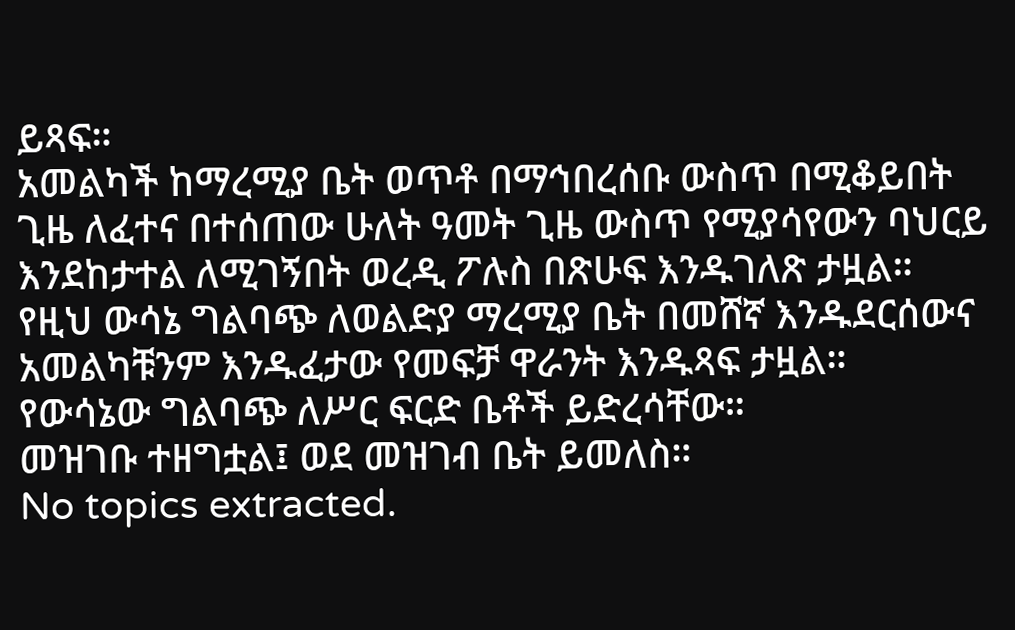ይጻፍ።
አመልካች ከማረሚያ ቤት ወጥቶ በማኅበረሰቡ ውስጥ በሚቆይበት ጊዜ ለፈተና በተሰጠው ሁለት ዓመት ጊዜ ውስጥ የሚያሳየውን ባህርይ እንደከታተል ለሚገኝበት ወረዲ ፖሉስ በጽሁፍ እንዱገለጽ ታዟል።
የዚህ ውሳኔ ግልባጭ ለወልድያ ማረሚያ ቤት በመሸኛ እንዱደርሰውና አመልካቹንም እንዱፈታው የመፍቻ ዋራንት እንዱጻፍ ታዟል።
የውሳኔው ግልባጭ ለሥር ፍርድ ቤቶች ይድረሳቸው።
መዝገቡ ተዘግቷል፤ ወደ መዝገብ ቤት ይመለስ።
No topics extracted.